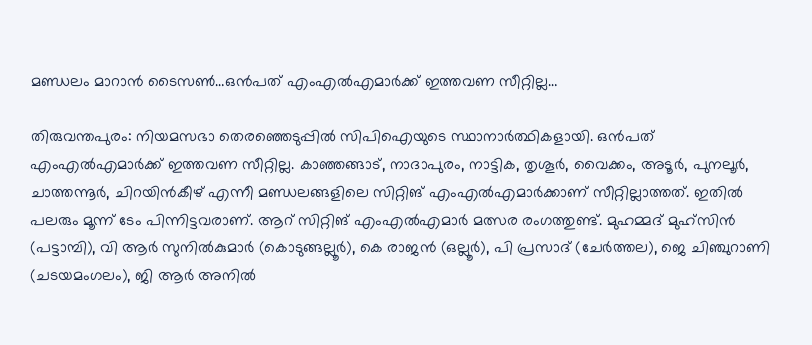മണ്ഡലം മാറാന്‍ ടൈസണ്‍…ഒന്‍പത് എംഎല്‍എമാര്‍ക്ക് ഇത്തവണ സീറ്റില്ല…

തിരുവന്തപുരം: നിയമസഭാ തെരഞ്ഞെടുപ്പില്‍ സിപിഐയുടെ സ്ഥാനാര്‍ത്ഥികളായി. ഒന്‍പത് എംഎല്‍എമാര്‍ക്ക് ഇത്തവണ സീറ്റില്ല. കാഞ്ഞങ്ങാട്, നാദാപുരം, നാട്ടിക, തൃശൂര്‍, വൈക്കം, അടൂര്‍, പുനലൂര്‍, ചാത്തന്നൂര്‍, ചിറയിന്‍കീഴ് എന്നീ മണ്ഡലങ്ങളിലെ സിറ്റിങ് എംഎല്‍എമാര്‍ക്കാണ് സീറ്റില്ലാത്തത്. ഇതില്‍ പലരും മൂന്ന് ടേം പിന്നിട്ടവരാണ്. ആറ് സിറ്റിങ് എംഎല്‍എമാര്‍ മത്സര രംഗത്തുണ്ട്. മുഹമ്മദ് മുഹ്‌സിന്‍ (പട്ടാമ്പി), വി ആര്‍ സുനില്‍കുമാര്‍ (കൊടുങ്ങല്ലൂര്‍), കെ രാജന്‍ (ഒല്ലൂര്‍), പി പ്രസാദ് (ചേര്‍ത്തല), ജെ ചിഞ്ചുറാണി (ചടയമംഗലം), ജി ആര്‍ അനില്‍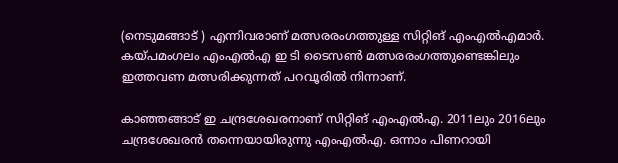(നെടുമങ്ങാട് ) എന്നിവരാണ് മത്സരരംഗത്തുള്ള സിറ്റിങ് എംഎല്‍എമാര്‍. കയ്പമംഗലം എംഎല്‍എ ഇ ടി ടൈസണ്‍ മത്സരരംഗത്തുണ്ടെങ്കിലും ഇത്തവണ മത്സരിക്കുന്നത് പറവൂരില്‍ നിന്നാണ്.

കാഞ്ഞങ്ങാട് ഇ ചന്ദ്രശേഖരനാണ് സിറ്റിങ് എംഎല്‍എ. 2011ലും 2016ലും ചന്ദ്രശേഖരന്‍ തന്നെയായിരുന്നു എംഎല്‍എ. ഒന്നാം പിണറായി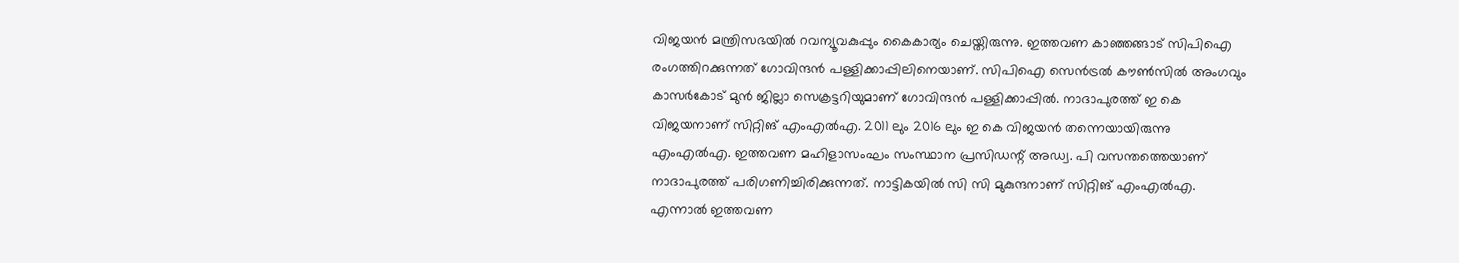വിജയന്‍ മന്ത്രിസഭയില്‍ റവന്യൂവകുപ്പും കൈകാര്യം ചെയ്തിരുന്നു. ഇത്തവണ കാഞ്ഞങ്ങാട് സിപിഐ രംഗത്തിറക്കുന്നത് ഗോവിന്ദന്‍ പള്ളിക്കാപ്പിലിനെയാണ്. സിപിഐ സെന്‍ട്രല്‍ കൗണ്‍സില്‍ അംഗവും കാസര്‍കോട് മുന്‍ ജില്ലാ സെക്രട്ടറിയുമാണ് ഗോവിന്ദന്‍ പള്ളിക്കാപ്പില്‍. നാദാപുരത്ത് ഇ കെ വിജയനാണ് സിറ്റിങ് എംഎല്‍എ. 2011 ലും 2016 ലും ഇ കെ വിജയന്‍ തന്നെയായിരുന്നു എംഎല്‍എ. ഇത്തവണ മഹിളാസംഘം സംസ്ഥാന പ്രസിഡന്റ് അഡ്വ. പി വസന്തത്തെയാണ് നാദാപുരത്ത് പരിഗണിച്ചിരിക്കുന്നത്. നാട്ടികയില്‍ സി സി മുകുന്ദനാണ് സിറ്റിങ് എംഎല്‍എ. എന്നാല്‍ ഇത്തവണ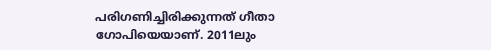പരിഗണിച്ചിരിക്കുന്നത് ഗീതാ ഗോപിയെയാണ്. 2011ലും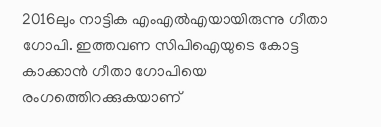2016ലും നാട്ടിക എംഎല്‍എയായിരുന്നു ഗീതാ ഗോപി. ഇത്തവണ സിപിഐയുടെ കോട്ട കാക്കാന്‍ ഗീതാ ഗോപിയെ രംഗത്തെിറക്കുകയാണ്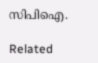സിപിഐ.

Related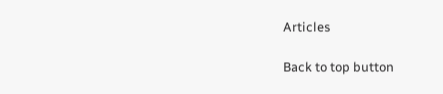Articles

Back to top button